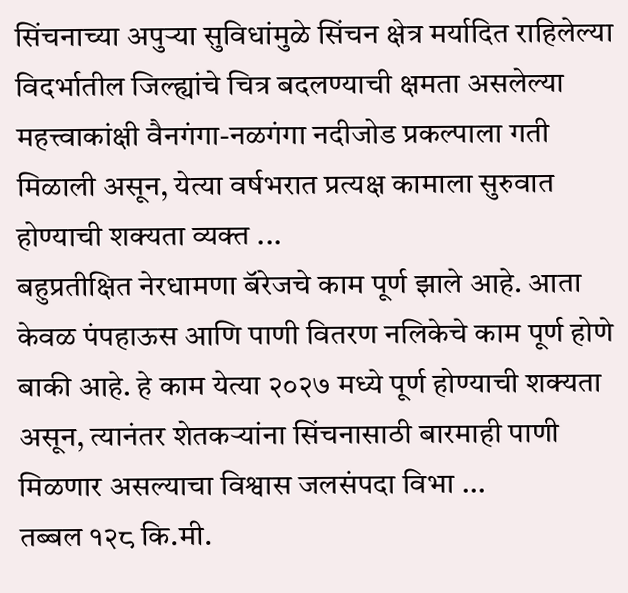सिंचनाच्या अपुऱ्या सुविधांमुळे सिंचन क्षेत्र मर्यादित राहिलेल्या विदर्भातील जिल्ह्यांचे चित्र बदलण्याची क्षमता असलेल्या महत्त्वाकांक्षी वैनगंगा-नळगंगा नदीजोड प्रकल्पाला गती मिळाली असून, येत्या वर्षभरात प्रत्यक्ष कामाला सुरुवात होण्याची शक्यता व्यक्त ...
बहुप्रतीक्षित नेरधामणा बॅरेजचे काम पूर्ण झाले आहे. आता केवळ पंपहाऊस आणि पाणी वितरण नलिकेचे काम पूर्ण होणे बाकी आहे. हे काम येत्या २०२७ मध्ये पूर्ण होण्याची शक्यता असून, त्यानंतर शेतकऱ्यांना सिंचनासाठी बारमाही पाणी मिळणार असल्याचा विश्वास जलसंपदा विभा ...
तब्बल १२८ कि.मी.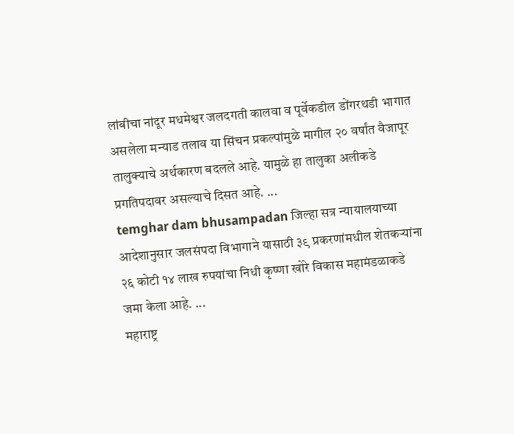लांबीचा नांदूर मधमेश्वर जलदगती कालवा व पूर्वेकडील डोंगरथडी भागात असलेला मन्याड तलाव या सिंचन प्रकल्पांमुळे मागील २० वर्षांत वैजापूर तालुक्याचे अर्थकारण बदलले आहे. यामुळे हा तालुका अलीकडे प्रगतिपदावर असल्याचे दिसत आहे. ...
temghar dam bhusampadan जिल्हा सत्र न्यायालयाच्या आदेशानुसार जलसंपदा विभागाने यासाठी ३९ प्रकरणांमधील शेतकऱ्यांना २६ कोटी १४ लाख रुपयांचा निधी कृष्णा खोरे विकास महामंडळाकडे जमा केला आहे. ...
महाराष्ट्र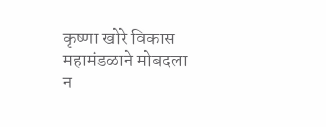कृष्णा खोरे विकास महामंडळाने मोबदला न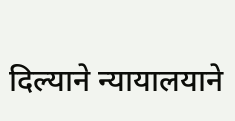दिल्याने न्यायालयाने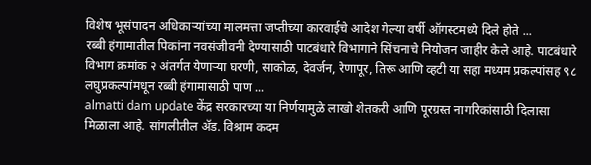विशेष भूसंपादन अधिकाऱ्यांच्या मालमत्ता जप्तीच्या कारवाईचे आदेश गेल्या वर्षी ऑगस्टमध्ये दिले होते ...
रब्बी हंगामातील पिकांना नवसंजीवनी देण्यासाठी पाटबंधारे विभागाने सिंचनाचे नियोजन जाहीर केले आहे. पाटबंधारे विभाग क्रमांक २ अंतर्गत येणाऱ्या घरणी, साकोळ, देवर्जन, रेणापूर, तिरू आणि व्हटी या सहा मध्यम प्रकल्पांसह ९८ लघुप्रकल्पांमधून रब्बी हंगामासाठी पाण ...
almatti dam update केंद्र सरकारच्या या निर्णयामुळे लाखो शेतकरी आणि पूरग्रस्त नागरिकांसाठी दिलासा मिळाला आहे. सांगलीतील ॲड. विश्राम कदम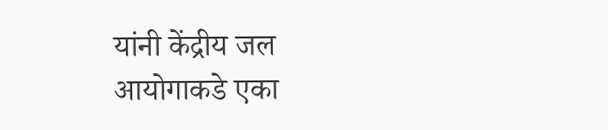यांनी केंद्रीय जल आयोगाकडे एका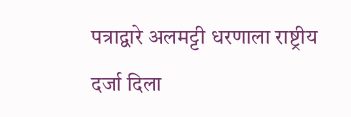पत्राद्वारे अलमट्टी धरणाला राष्ट्रीय दर्जा दिला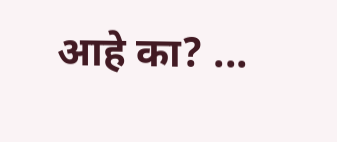आहे का? ...